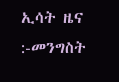ኢሳት ዜና :-መንግስት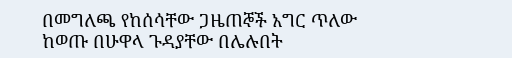በመግለጫ የከሰሳቸው ጋዜጠኞች አግር ጥለው ከወጡ በሁዋላ ጉዳያቸው በሌሉበት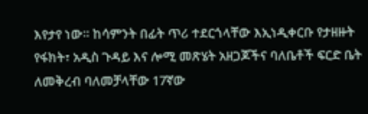እየታየ ነው። ከሳምንት በፊት ጥሪ ተደርጎላቸው እኢነዲቀርቡ የታዘዙት የፋክት፣ አዲስ ጉዳይ እና ሎሚ መጽሄት አዘጋጆችና ባለቤቶች ፍርድ ቤት ለመቅረብ ባለመቻላቸው 17ኛው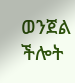ወንጀል ችሎት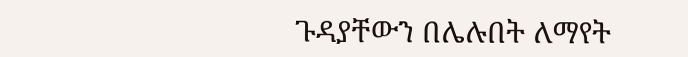ጉዳያቸውን በሌሉበት ለማየት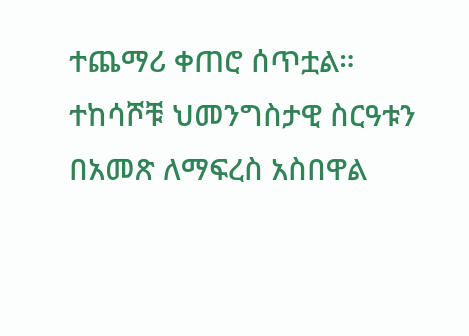ተጨማሪ ቀጠሮ ሰጥቷል። ተከሳሾቹ ህመንግስታዊ ስርዓቱን በአመጽ ለማፍረስ አስበዋል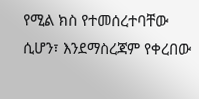የሚል ክስ የተመሰረተባቸው ሲሆን፣ እንደማስረጃም የቀረበው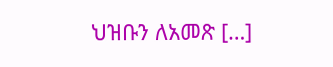ህዝቡን ለአመጽ […]